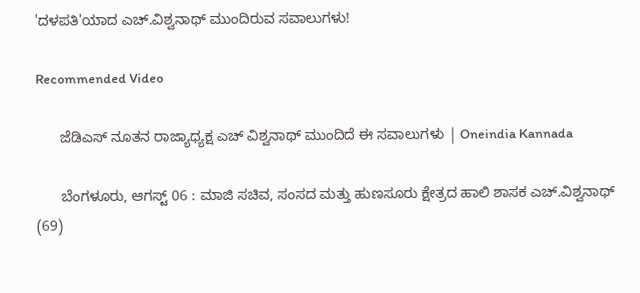'ದಳಪತಿ'ಯಾದ ಎಚ್.ವಿಶ್ವನಾಥ್ ಮುಂದಿರುವ ಸವಾಲುಗಳು!

Recommended Video

      ಜೆಡಿಎಸ್ ನೂತನ ರಾಜ್ಯಾಧ್ಯಕ್ಷ ಎಚ್ ವಿಶ್ವನಾಥ್ ಮುಂದಿದೆ ಈ ಸವಾಲುಗಳು | Oneindia Kannada

      ಬೆಂಗಳೂರು, ಆಗಸ್ಟ್ 06 : ಮಾಜಿ ಸಚಿವ, ಸಂಸದ ಮತ್ತು ಹುಣಸೂರು ಕ್ಷೇತ್ರದ ಹಾಲಿ ಶಾಸಕ ಎಚ್.ವಿಶ್ವನಾಥ್ (69)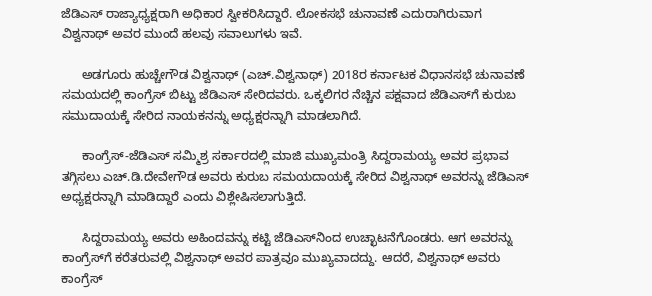ಜೆಡಿಎಸ್ ರಾಜ್ಯಾಧ್ಯಕ್ಷರಾಗಿ ಅಧಿಕಾರ ಸ್ವೀಕರಿಸಿದ್ದಾರೆ. ಲೋಕಸಭೆ ಚುನಾವಣೆ ಎದುರಾಗಿರುವಾಗ ವಿಶ್ವನಾಥ್ ಅವರ ಮುಂದೆ ಹಲವು ಸವಾಲುಗಳು ಇವೆ.

      ಅಡಗೂರು ಹುಚ್ಚೇಗೌಡ ವಿಶ್ವನಾಥ್ (ಎಚ್.ವಿಶ್ವನಾಥ್) 2018ರ ಕರ್ನಾಟಕ ವಿಧಾನಸಭೆ ಚುನಾವಣೆ ಸಮಯದಲ್ಲಿ ಕಾಂಗ್ರೆಸ್‌ ಬಿಟ್ಟು ಜೆಡಿಎಸ್ ಸೇರಿದವರು. ಒಕ್ಕಲಿಗರ ನೆಚ್ಚಿನ ಪಕ್ಷವಾದ ಜೆಡಿಎಸ್‌ಗೆ ಕುರುಬ ಸಮುದಾಯಕ್ಕೆ ಸೇರಿದ ನಾಯಕನನ್ನು ಅಧ್ಯಕ್ಷರನ್ನಾಗಿ ಮಾಡಲಾಗಿದೆ.

      ಕಾಂಗ್ರೆಸ್‌-ಜೆಡಿಎಸ್ ಸಮ್ಮಿಶ್ರ ಸರ್ಕಾರದಲ್ಲಿ ಮಾಜಿ ಮುಖ್ಯಮಂತ್ರಿ ಸಿದ್ದರಾಮಯ್ಯ ಅವರ ಪ್ರಭಾವ ತಗ್ಗಿಸಲು ಎಚ್.ಡಿ.ದೇವೇಗೌಡ ಅವರು ಕುರುಬ ಸಮಯದಾಯಕ್ಕೆ ಸೇರಿದ ವಿಶ್ವನಾಥ್ ಅವರನ್ನು ಜೆಡಿಎಸ್ ಅಧ್ಯಕ್ಷರನ್ನಾಗಿ ಮಾಡಿದ್ದಾರೆ ಎಂದು ವಿಶ್ಲೇಷಿಸಲಾಗುತ್ತಿದೆ.

      ಸಿದ್ದರಾಮಯ್ಯ ಅವರು ಅಹಿಂದವನ್ನು ಕಟ್ಟಿ ಜೆಡಿಎಸ್‌ನಿಂದ ಉಚ್ಛಾಟನೆಗೊಂಡರು. ಆಗ ಅವರನ್ನು ಕಾಂಗ್ರೆಸ್‌ಗೆ ಕರೆತರುವಲ್ಲಿ ವಿಶ್ವನಾಥ್ ಅವರ ಪಾತ್ರವೂ ಮುಖ್ಯವಾದದ್ದು. ಆದರೆ, ವಿಶ್ವನಾಥ್ ಅವರು ಕಾಂಗ್ರೆಸ್‌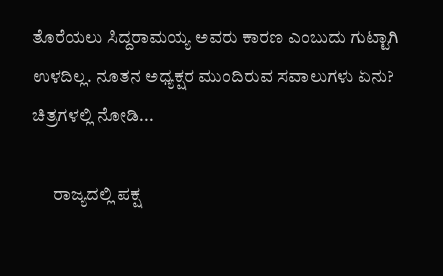ತೊರೆಯಲು ಸಿದ್ದರಾಮಯ್ಯ ಅವರು ಕಾರಣ ಎಂಬುದು ಗುಟ್ಟಾಗಿ ಉಳದಿಲ್ಲ. ನೂತನ ಅಧ್ಯಕ್ಷರ ಮುಂದಿರುವ ಸವಾಲುಗಳು ಏನು? ಚಿತ್ರಗಳಲ್ಲಿ ನೋಡಿ...

      ರಾಜ್ಯದಲ್ಲಿ ಪಕ್ಷ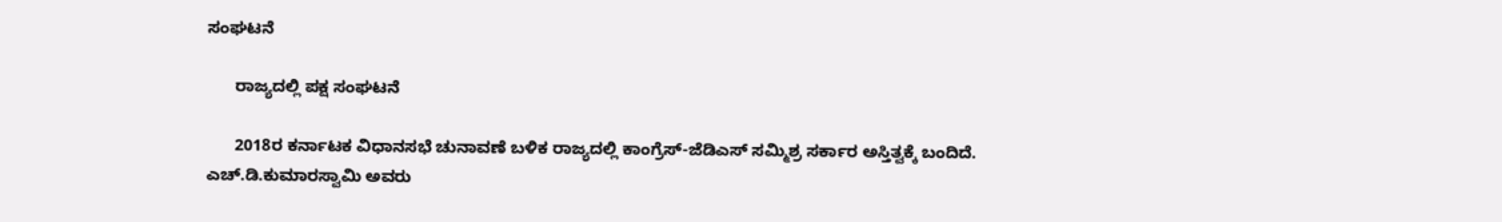ಸಂಘಟನೆ

      ರಾಜ್ಯದಲ್ಲಿ ಪಕ್ಷ ಸಂಘಟನೆ

      2018ರ ಕರ್ನಾಟಕ ವಿಧಾನಸಭೆ ಚುನಾವಣೆ ಬಳಿಕ ರಾಜ್ಯದಲ್ಲಿ ಕಾಂಗ್ರೆಸ್-ಜೆಡಿಎಸ್ ಸಮ್ಮಿಶ್ರ ಸರ್ಕಾರ ಅಸ್ತಿತ್ವಕ್ಕೆ ಬಂದಿದೆ. ಎಚ್.ಡಿ.ಕುಮಾರಸ್ವಾಮಿ ಅವರು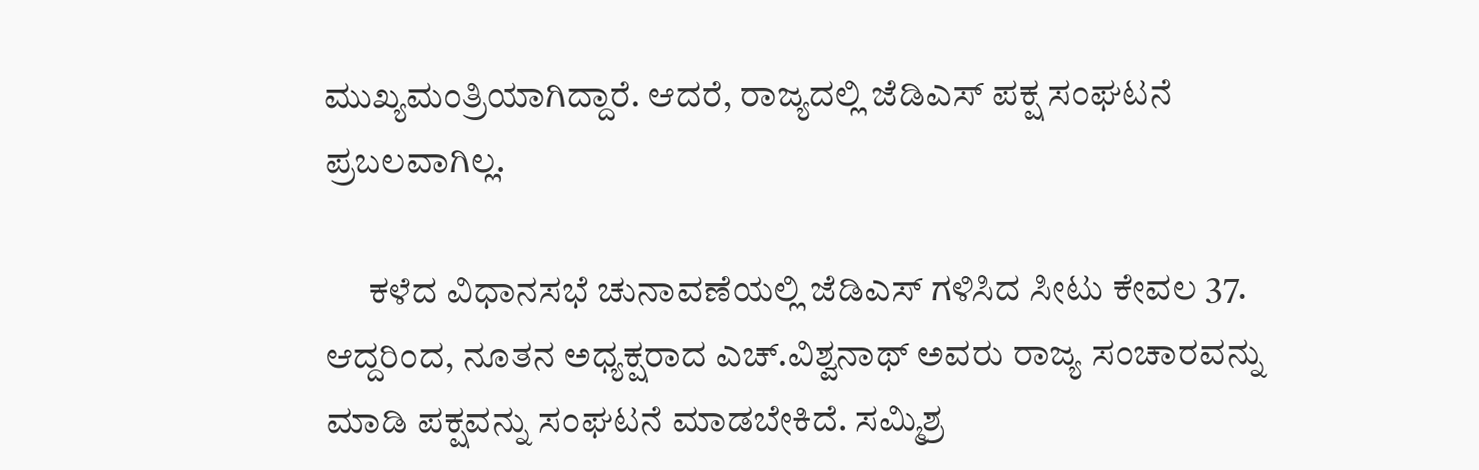ಮುಖ್ಯಮಂತ್ರಿಯಾಗಿದ್ದಾರೆ. ಆದರೆ, ರಾಜ್ಯದಲ್ಲಿ ಜೆಡಿಎಸ್ ಪಕ್ಷ ಸಂಘಟನೆ ಪ್ರಬಲವಾಗಿಲ್ಲ.

      ಕಳೆದ ವಿಧಾನಸಭೆ ಚುನಾವಣೆಯಲ್ಲಿ ಜೆಡಿಎಸ್ ಗಳಿಸಿದ ಸೀಟು ಕೇವಲ 37. ಆದ್ದರಿಂದ, ನೂತನ ಅಧ್ಯಕ್ಷರಾದ ಎಚ್.ವಿಶ್ವನಾಥ್ ಅವರು ರಾಜ್ಯ ಸಂಚಾರವನ್ನು ಮಾಡಿ ಪಕ್ಷವನ್ನು ಸಂಘಟನೆ ಮಾಡಬೇಕಿದೆ. ಸಮ್ಮಿಶ್ರ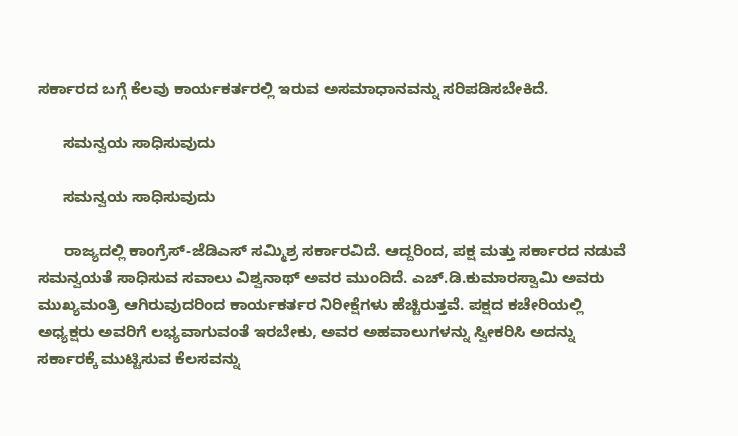ಸರ್ಕಾರದ ಬಗ್ಗೆ ಕೆಲವು ಕಾರ್ಯಕರ್ತರಲ್ಲಿ ಇರುವ ಅಸಮಾಧಾನವನ್ನು ಸರಿಪಡಿಸಬೇಕಿದೆ.

      ಸಮನ್ವಯ ಸಾಧಿಸುವುದು

      ಸಮನ್ವಯ ಸಾಧಿಸುವುದು

      ರಾಜ್ಯದಲ್ಲಿ ಕಾಂಗ್ರೆಸ್-ಜೆಡಿಎಸ್ ಸಮ್ಮಿಶ್ರ ಸರ್ಕಾರವಿದೆ. ಆದ್ದರಿಂದ, ಪಕ್ಷ ಮತ್ತು ಸರ್ಕಾರದ ನಡುವೆ ಸಮನ್ವಯತೆ ಸಾಧಿಸುವ ಸವಾಲು ವಿಶ್ವನಾಥ್ ಅವರ ಮುಂದಿದೆ. ಎಚ್.ಡಿ.ಕುಮಾರಸ್ವಾಮಿ ಅವರು ಮುಖ್ಯಮಂತ್ರಿ ಆಗಿರುವುದರಿಂದ ಕಾರ್ಯಕರ್ತರ ನಿರೀಕ್ಷೆಗಳು ಹೆಚ್ಚಿರುತ್ತವೆ. ಪಕ್ಷದ ಕಚೇರಿಯಲ್ಲಿ ಅಧ್ಯಕ್ಷರು ಅವರಿಗೆ ಲಭ್ಯವಾಗುವಂತೆ ಇರಬೇಕು, ಅವರ ಅಹವಾಲುಗಳನ್ನು ಸ್ವೀಕರಿಸಿ ಅದನ್ನು ಸರ್ಕಾರಕ್ಕೆ ಮುಟ್ಟಿಸುವ ಕೆಲಸವನ್ನು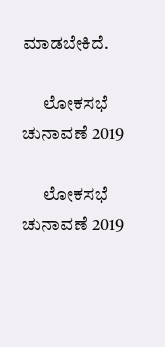ಮಾಡಬೇಕಿದೆ.

      ಲೋಕಸಭೆ ಚುನಾವಣೆ 2019

      ಲೋಕಸಭೆ ಚುನಾವಣೆ 2019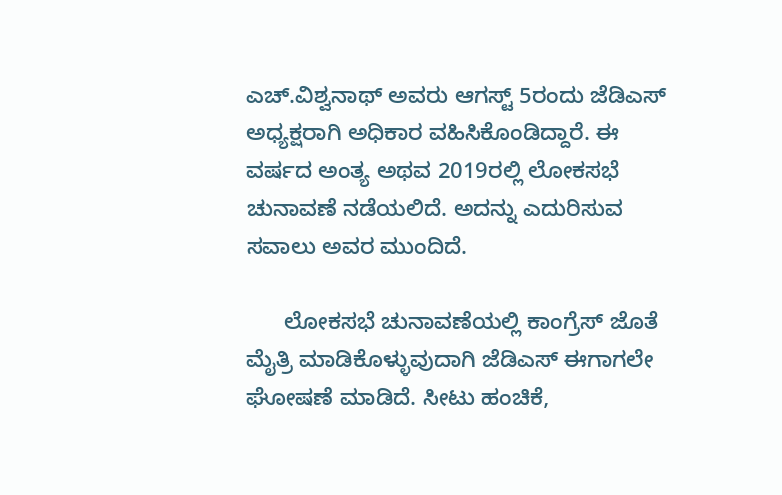ಎಚ್.ವಿಶ್ವನಾಥ್ ಅವರು ಆಗಸ್ಟ್ 5ರಂದು ಜೆಡಿಎಸ್ ಅಧ್ಯಕ್ಷರಾಗಿ ಅಧಿಕಾರ ವಹಿಸಿಕೊಂಡಿದ್ದಾರೆ. ಈ ವರ್ಷದ ಅಂತ್ಯ ಅಥವ 2019ರಲ್ಲಿ ಲೋಕಸಭೆ ಚುನಾವಣೆ ನಡೆಯಲಿದೆ. ಅದನ್ನು ಎದುರಿಸುವ ಸವಾಲು ಅವರ ಮುಂದಿದೆ.

      ಲೋಕಸಭೆ ಚುನಾವಣೆಯಲ್ಲಿ ಕಾಂಗ್ರೆಸ್‌ ಜೊತೆ ಮೈತ್ರಿ ಮಾಡಿಕೊಳ್ಳುವುದಾಗಿ ಜೆಡಿಎಸ್ ಈಗಾಗಲೇ ಘೋಷಣೆ ಮಾಡಿದೆ. ಸೀಟು ಹಂಚಿಕೆ,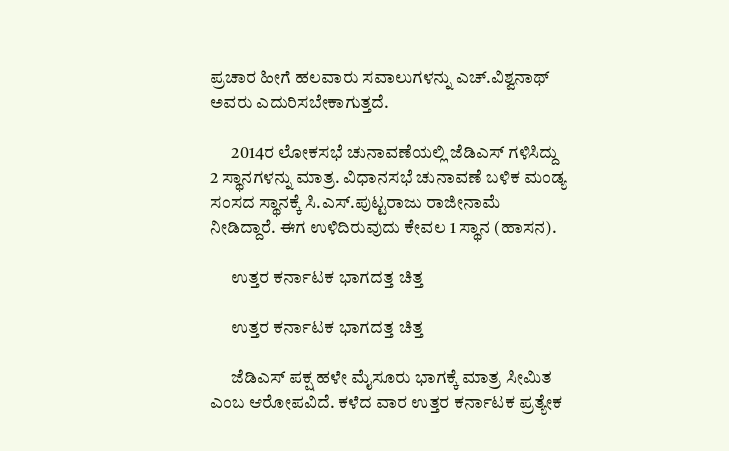ಪ್ರಚಾರ ಹೀಗೆ ಹಲವಾರು ಸವಾಲುಗಳನ್ನು ಎಚ್.ವಿಶ್ವನಾಥ್ ಅವರು ಎದುರಿಸಬೇಕಾಗುತ್ತದೆ.

      2014ರ ಲೋಕಸಭೆ ಚುನಾವಣೆಯಲ್ಲಿ ಜೆಡಿಎಸ್ ಗಳಿಸಿದ್ದು 2 ಸ್ಥಾನಗಳನ್ನು ಮಾತ್ರ. ವಿಧಾನಸಭೆ ಚುನಾವಣೆ ಬಳಿಕ ಮಂಡ್ಯ ಸಂಸದ ಸ್ಥಾನಕ್ಕೆ ಸಿ.ಎಸ್.ಪುಟ್ಟರಾಜು ರಾಜೀನಾಮೆ ನೀಡಿದ್ದಾರೆ. ಈಗ ಉಳಿದಿರುವುದು ಕೇವಲ 1 ಸ್ಥಾನ (ಹಾಸನ).

      ಉತ್ತರ ಕರ್ನಾಟಕ ಭಾಗದತ್ತ ಚಿತ್ತ

      ಉತ್ತರ ಕರ್ನಾಟಕ ಭಾಗದತ್ತ ಚಿತ್ತ

      ಜೆಡಿಎಸ್ ಪಕ್ಷ ಹಳೇ ಮೈಸೂರು ಭಾಗಕ್ಕೆ ಮಾತ್ರ ಸೀಮಿತ ಎಂಬ ಆರೋಪವಿದೆ. ಕಳೆದ ವಾರ ಉತ್ತರ ಕರ್ನಾಟಕ ಪ್ರತ್ಯೇಕ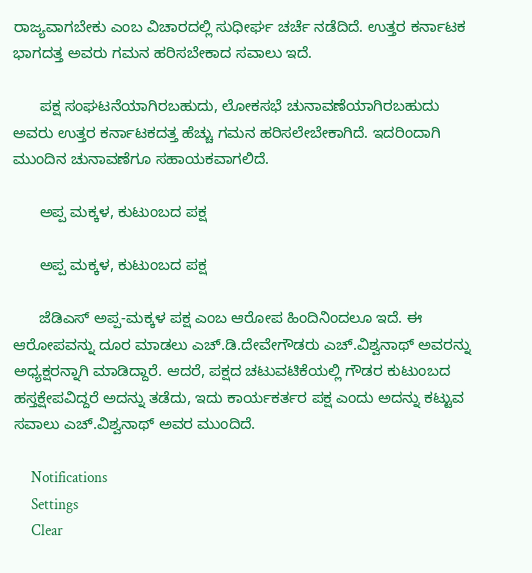ರಾಜ್ಯವಾಗಬೇಕು ಎಂಬ ವಿಚಾರದಲ್ಲಿ ಸುಧೀರ್ಘ ಚರ್ಚೆ ನಡೆದಿದೆ. ಉತ್ತರ ಕರ್ನಾಟಕ ಭಾಗದತ್ತ ಅವರು ಗಮನ ಹರಿಸಬೇಕಾದ ಸವಾಲು ಇದೆ.

      ಪಕ್ಷ ಸಂಘಟನೆಯಾಗಿರಬಹುದು, ಲೋಕಸಭೆ ಚುನಾವಣೆಯಾಗಿರಬಹುದು ಅವರು ಉತ್ತರ ಕರ್ನಾಟಕದತ್ತ ಹೆಚ್ಚು ಗಮನ ಹರಿಸಲೇಬೇಕಾಗಿದೆ. ಇದರಿಂದಾಗಿ ಮುಂದಿನ ಚುನಾವಣೆಗೂ ಸಹಾಯಕವಾಗಲಿದೆ.

      ಅಪ್ಪ ಮಕ್ಕಳ, ಕುಟುಂಬದ ಪಕ್ಷ

      ಅಪ್ಪ ಮಕ್ಕಳ, ಕುಟುಂಬದ ಪಕ್ಷ

      ಜೆಡಿಎಸ್ ಅಪ್ಪ-ಮಕ್ಕಳ ಪಕ್ಷ ಎಂಬ ಆರೋಪ ಹಿಂದಿನಿಂದಲೂ ಇದೆ. ಈ ಆರೋಪವನ್ನು ದೂರ ಮಾಡಲು ಎಚ್.ಡಿ.ದೇವೇಗೌಡರು ಎಚ್.ವಿಶ್ವನಾಥ್ ಅವರನ್ನು ಅಧ್ಯಕ್ಷರನ್ನಾಗಿ ಮಾಡಿದ್ದಾರೆ. ಆದರೆ, ಪಕ್ಷದ ಚಟುವಟಿಕೆಯಲ್ಲಿ ಗೌಡರ ಕುಟುಂಬದ ಹಸ್ತಕ್ಷೇಪವಿದ್ದರೆ ಅದನ್ನು ತಡೆದು, ಇದು ಕಾರ್ಯಕರ್ತರ ಪಕ್ಷ ಎಂದು ಅದನ್ನು ಕಟ್ಟುವ ಸವಾಲು ಎಚ್.ವಿಶ್ವನಾಥ್ ಅವರ ಮುಂದಿದೆ.

      Notifications
      Settings
      Clear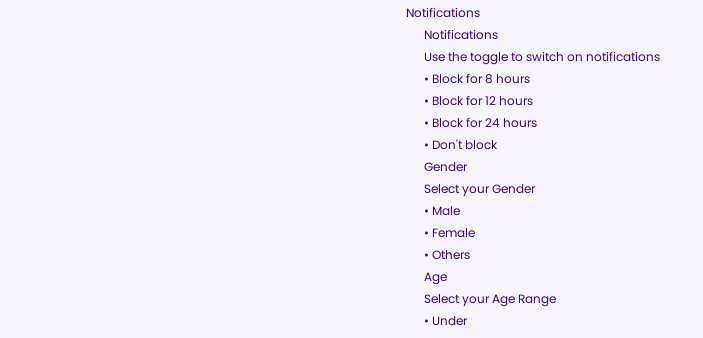Notifications
      Notifications
      Use the toggle to switch on notifications
      • Block for 8 hours
      • Block for 12 hours
      • Block for 24 hours
      • Don't block
      Gender
      Select your Gender
      • Male
      • Female
      • Others
      Age
      Select your Age Range
      • Under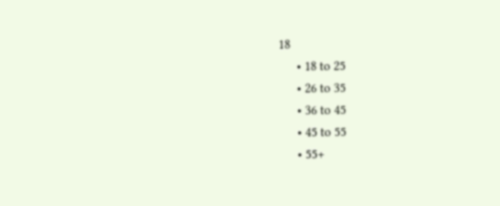18
      • 18 to 25
      • 26 to 35
      • 36 to 45
      • 45 to 55
      • 55+